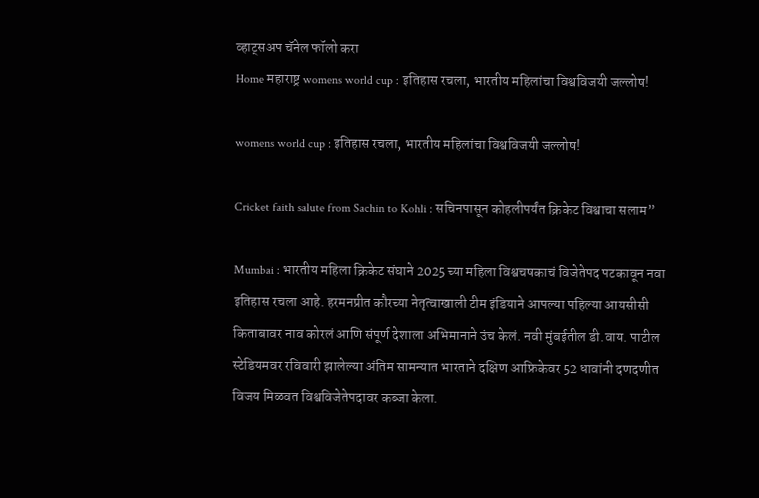व्हाट्सअप चॅनेल फॉलो करा
Home महाराष्ट्र womens world cup : इतिहास रचला, भारतीय महिलांचा विश्वविजयी जल्लोष!

womens world cup : इतिहास रचला, भारतीय महिलांचा विश्वविजयी जल्लोष!

Cricket faith salute from Sachin to Kohli : सचिनपासून कोहलीपर्यंत क्रिकेट विश्वाचा सलाम”

Mumbai : भारतीय महिला क्रिकेट संघाने 2025 च्या महिला विश्वचषकाचं विजेतेपद पटकावून नवा इतिहास रचला आहे. हरमनप्रीत कौरच्या नेतृत्वाखाली टीम इंडियाने आपल्या पहिल्या आयसीसी किताबावर नाव कोरलं आणि संपूर्ण देशाला अभिमानाने उंच केलं. नवी मुंबईतील डी.वाय. पाटील स्टेडियमवर रविवारी झालेल्या अंतिम सामन्यात भारताने दक्षिण आफ्रिकेवर 52 धावांनी दणदणीत विजय मिळवत विश्वविजेतेपदावर कब्जा केला.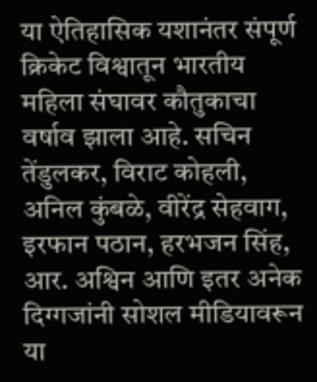या ऐतिहासिक यशानंतर संपूर्ण क्रिकेट विश्वातून भारतीय महिला संघावर कौतुकाचा वर्षाव झाला आहे. सचिन तेंडुलकर, विराट कोहली, अनिल कुंबळे, वीरेंद्र सेहवाग, इरफान पठान, हरभजन सिंह, आर. अश्विन आणि इतर अनेक दिग्गजांनी सोशल मीडियावरून या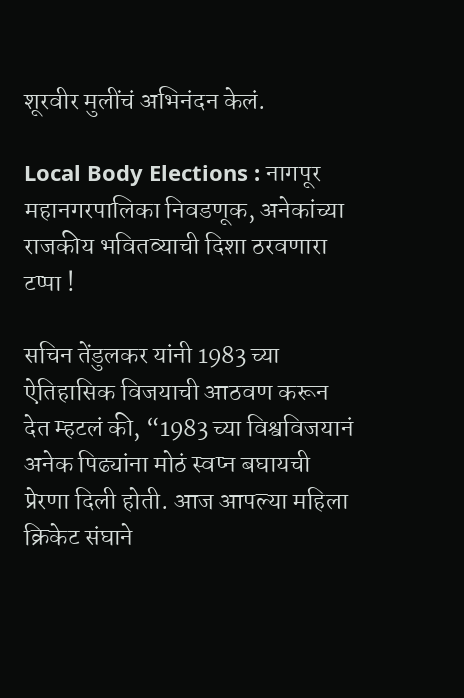शूरवीर मुलींचं अभिनंदन केलं.

Local Body Elections : नागपूर महानगरपालिका निवडणूक, अनेकांच्या राजकीय भवितव्याची दिशा ठरवणारा टप्पा !

सचिन तेंडुलकर यांनी 1983 च्या ऐतिहासिक विजयाची आठवण करून देत म्हटलं की, “1983 च्या विश्वविजयानं अनेक पिढ्यांना मोठं स्वप्न बघायची प्रेरणा दिली होती. आज आपल्या महिला क्रिकेट संघाने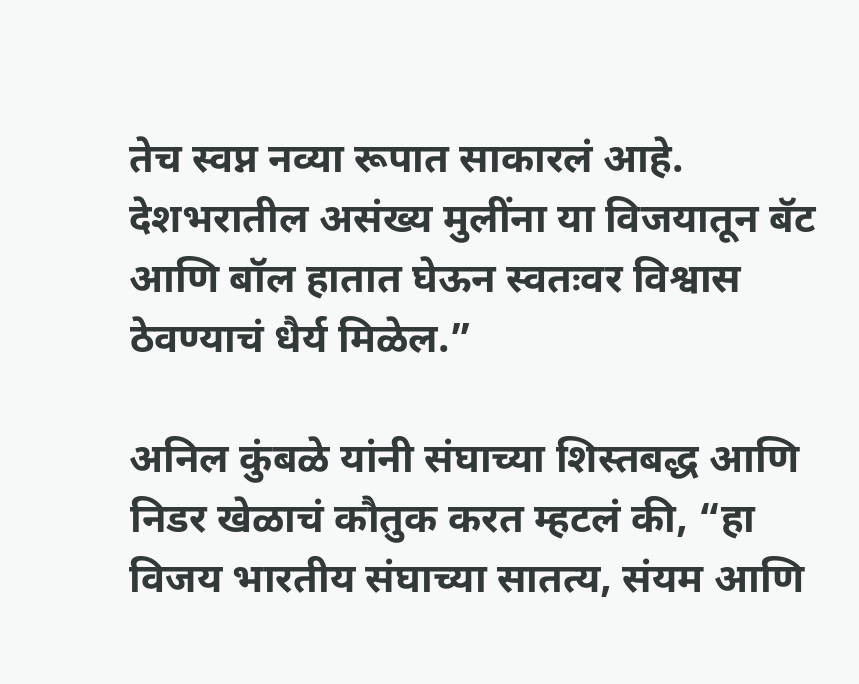तेच स्वप्न नव्या रूपात साकारलं आहे. देशभरातील असंख्य मुलींना या विजयातून बॅट आणि बॉल हातात घेऊन स्वतःवर विश्वास ठेवण्याचं धैर्य मिळेल.”

अनिल कुंबळे यांनी संघाच्या शिस्तबद्ध आणि निडर खेळाचं कौतुक करत म्हटलं की, “हा विजय भारतीय संघाच्या सातत्य, संयम आणि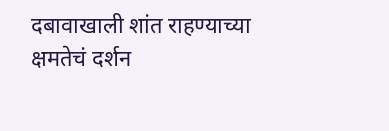दबावाखाली शांत राहण्याच्या क्षमतेचं दर्शन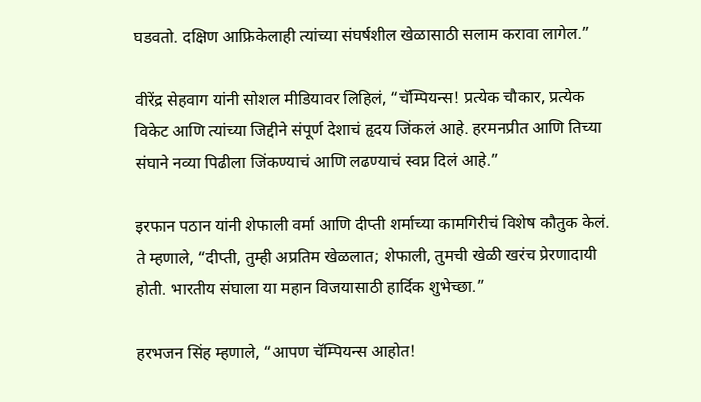घडवतो. दक्षिण आफ्रिकेलाही त्यांच्या संघर्षशील खेळासाठी सलाम करावा लागेल.”

वीरेंद्र सेहवाग यांनी सोशल मीडियावर लिहिलं, “चॅम्पियन्स! प्रत्येक चौकार, प्रत्येक विकेट आणि त्यांच्या जिद्दीने संपूर्ण देशाचं हृदय जिंकलं आहे. हरमनप्रीत आणि तिच्या संघाने नव्या पिढीला जिंकण्याचं आणि लढण्याचं स्वप्न दिलं आहे.”

इरफान पठान यांनी शेफाली वर्मा आणि दीप्ती शर्माच्या कामगिरीचं विशेष कौतुक केलं. ते म्हणाले, “दीप्ती, तुम्ही अप्रतिम खेळलात; शेफाली, तुमची खेळी खरंच प्रेरणादायी होती. भारतीय संघाला या महान विजयासाठी हार्दिक शुभेच्छा.”

हरभजन सिंह म्हणाले, “आपण चॅम्पियन्स आहोत!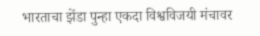भारताचा झेंडा पुन्हा एकदा विश्वविजयी मंचावर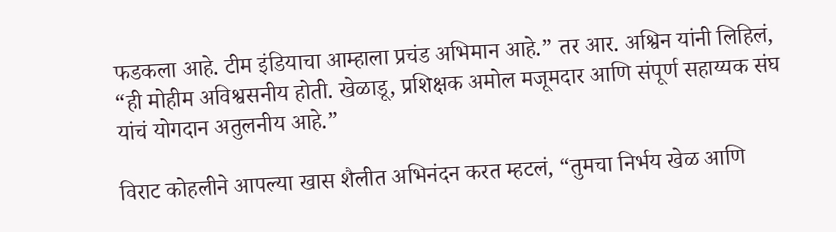फडकला आहे. टीम इंडियाचा आम्हाला प्रचंड अभिमान आहे.” तर आर. अश्विन यांनी लिहिलं, “ही मोहीम अविश्वसनीय होती. खेळाडू, प्रशिक्षक अमोल मजूमदार आणि संपूर्ण सहाय्यक संघ यांचं योगदान अतुलनीय आहे.”

विराट कोहलीने आपल्या खास शैलीत अभिनंदन करत म्हटलं, “तुमचा निर्भय खेळ आणि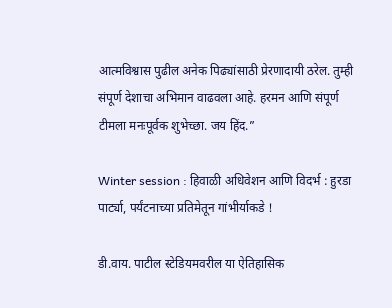आत्मविश्वास पुढील अनेक पिढ्यांसाठी प्रेरणादायी ठरेल. तुम्ही संपूर्ण देशाचा अभिमान वाढवला आहे. हरमन आणि संपूर्ण टीमला मनःपूर्वक शुभेच्छा. जय हिंद.”

Winter session : हिवाळी अधिवेशन आणि विदर्भ : हुरडा पार्ट्या, पर्यंटनाच्या प्रतिमेतून गांभीर्याकडे !

डी.वाय. पाटील स्टेडियमवरील या ऐतिहासिक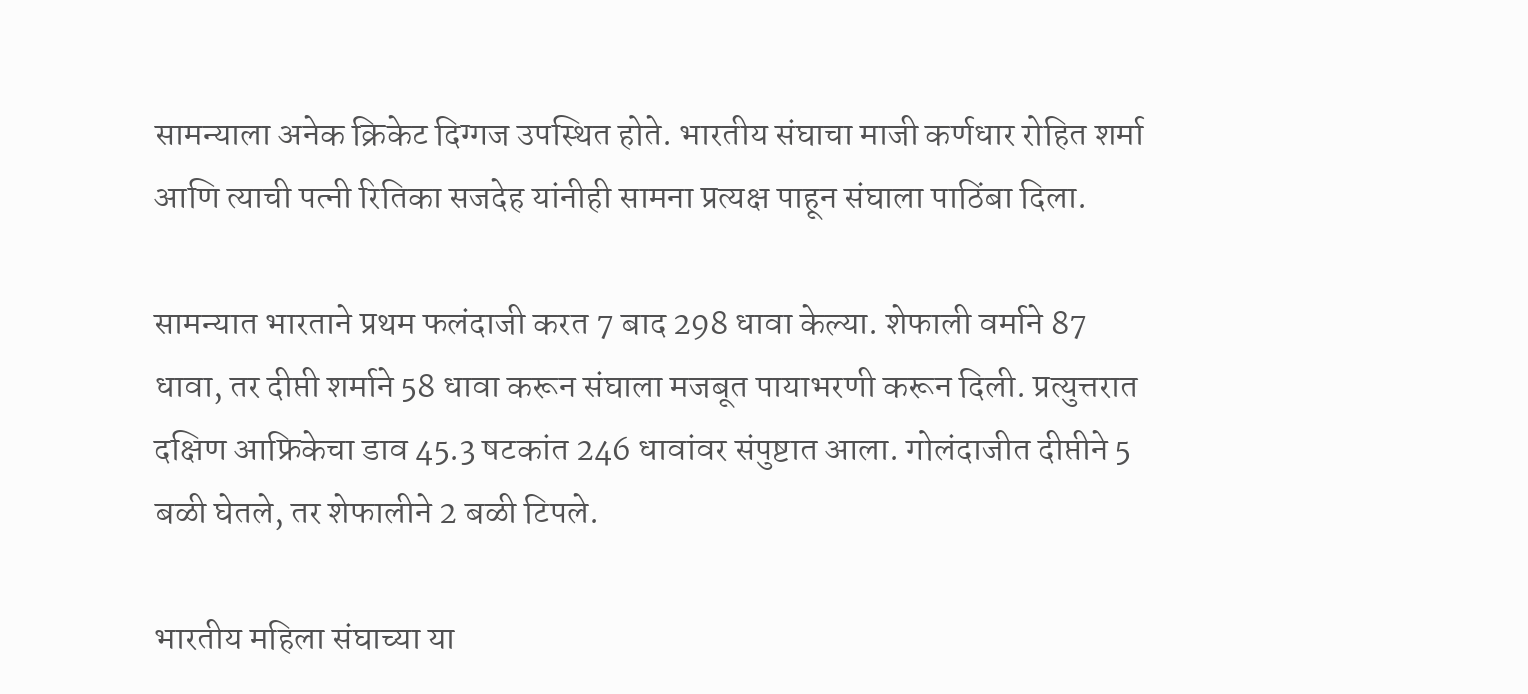सामन्याला अनेक क्रिकेट दिग्गज उपस्थित होते. भारतीय संघाचा माजी कर्णधार रोहित शर्मा आणि त्याची पत्नी रितिका सजदेह यांनीही सामना प्रत्यक्ष पाहून संघाला पाठिंबा दिला.

सामन्यात भारताने प्रथम फलंदाजी करत 7 बाद 298 धावा केल्या. शेफाली वर्माने 87 धावा, तर दीप्ती शर्माने 58 धावा करून संघाला मजबूत पायाभरणी करून दिली. प्रत्युत्तरात दक्षिण आफ्रिकेचा डाव 45.3 षटकांत 246 धावांवर संपुष्टात आला. गोलंदाजीत दीप्तीने 5 बळी घेतले, तर शेफालीने 2 बळी टिपले.

भारतीय महिला संघाच्या या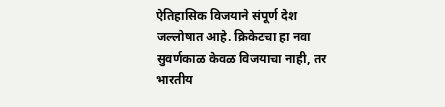ऐतिहासिक विजयाने संपूर्ण देश जल्लोषात आहे. क्रिकेटचा हा नवा सुवर्णकाळ केवळ विजयाचा नाही, तर भारतीय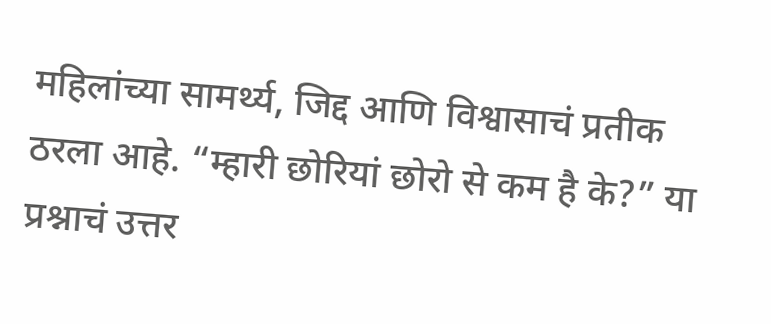महिलांच्या सामर्थ्य, जिद्द आणि विश्वासाचं प्रतीक ठरला आहे. “म्हारी छोरियां छोरो से कम है के?” या प्रश्नाचं उत्तर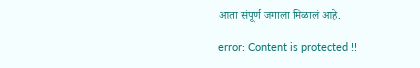आता संपूर्ण जगाला मिळालं आहे.

error: Content is protected !!